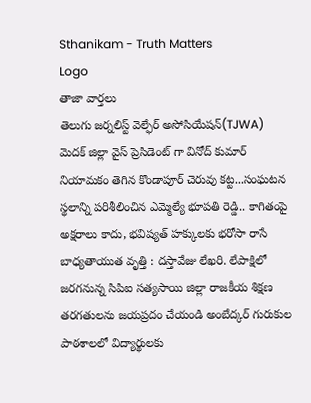Sthanikam - Truth Matters
Logo
తాజా వార్తలు
తెలుగు జర్నలిస్ట్ వెల్ఫేర్ అసోసియేషన్(TJWA) మెదక్ జిల్లా వైస్ ప్రెసిడెంట్ గా వినోద్ కుమార్ నియామకం తెగిన కొండాపూర్ చెరువు కట్ట...సంఘటన స్థలాన్ని పరిశీలించిన ఎమ్మెల్యే భూపతి రెడ్డి.. కాగితంపై అక్షరాలు కాదు, భవిష్యత్‌ హక్కులకు భరోసా రాసే బాధ్యతాయుత వృత్తి : దస్తావేజు లేఖరి. లేపాక్షిలో జరగనున్న సిపిఐ సత్యసాయి జిల్లా రాజకీయ శిక్షణ తరగతులను జయప్రదం చేయండి అంబేద్కర్ గురుకుల పాఠశాలలో విద్యార్థులకు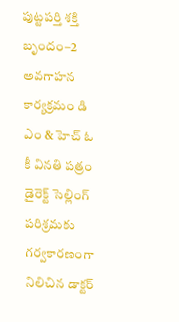పుట్టపర్తి శక్తి బృందం–2 అవగాహన కార్యక్రమం డి ఎం & హెచ్ ఓ కీ వినతి పత్రం డైరెక్ట్ సెల్లింగ్ పరిశ్రమకు గర్వకారణంగా నిలిచిన డాక్టర్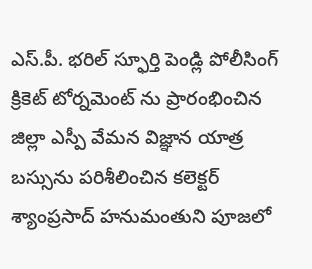ఎస్.పీ. భరిల్ స్ఫూర్తి పెండ్లి పోలీసింగ్ క్రికెట్ టోర్నమెంట్ ను ప్రారంభించిన జిల్లా ఎస్పీ వేమన విజ్ఞాన యాత్ర బస్సును పరిశీలించిన కలెక్టర్ శ్యాంప్రసాద్ హనుమంతుని పూజలో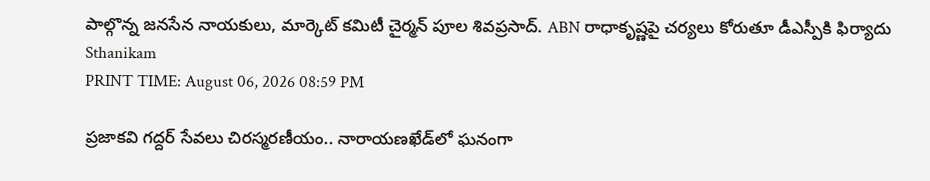పాల్గొన్న జనసేన నాయకులు, మార్కెట్ కమిటీ చైర్మన్ పూల శివప్రసాద్. ABN రాధాకృష్ణపై చర్యలు కోరుతూ డీఎస్పీకి ఫిర్యాదు
Sthanikam
PRINT TIME: August 06, 2026 08:59 PM

ప్రజాకవి గద్దర్ సేవలు చిరస్మరణీయం.. నారాయణఖేడ్‌లో ఘనంగా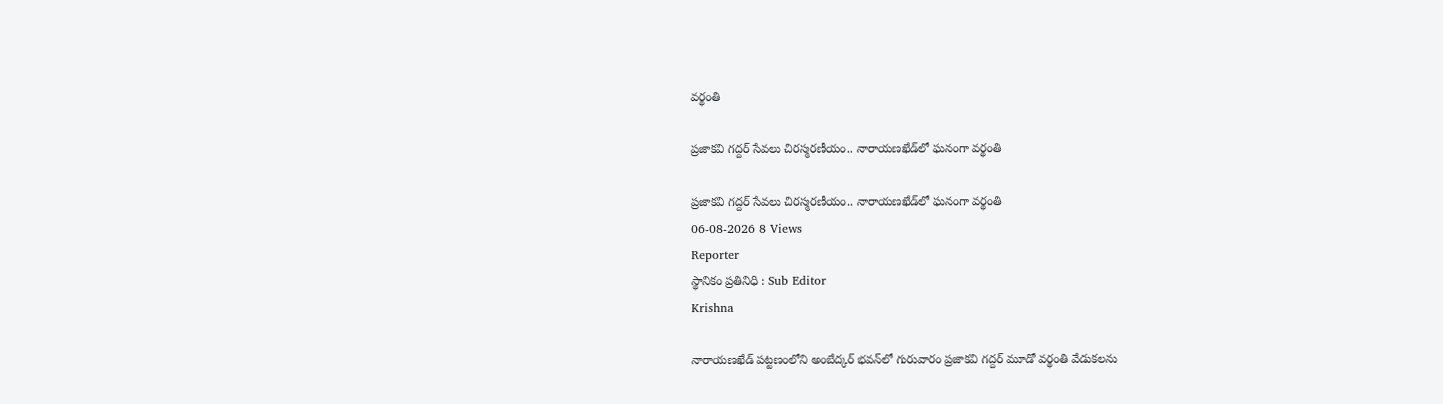వర్థంతి

ప్రజాకవి గద్దర్ సేవలు చిరస్మరణీయం.. నారాయణఖేడ్‌లో ఘనంగా వర్థంతి

ప్రజాకవి గద్దర్ సేవలు చిరస్మరణీయం.. నారాయణఖేడ్‌లో ఘనంగా వర్థంతి
06-08-2026 8 Views
Reporter
స్థానికం ప్రతినిధి : Sub Editor
Krishna

నారాయణఖేడ్ పట్టణంలోని అంబేద్కర్ భవన్‌లో గురువారం ప్రజాకవి గద్దర్ మూడో వర్థంతి వేడుకలను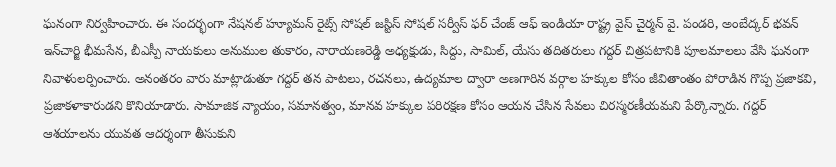ఘనంగా నిర్వహించారు. ఈ సందర్భంగా నేషనల్ హ్యూమన్ రైట్స్ సోషల్ జస్టిస్ సోషల్ సర్వీస్ ఫర్ చేంజ్ ఆఫ్ ఇండియా రాష్ట్ర వైస్ చైర్మన్ వై. పండరి, అంబేద్కర్ భవన్ ఇన్‌చార్జి భీమసేన, బీఎస్పీ నాయకులు అనుముల తుకారం, నారాయణరెడ్డి అధ్యక్షుడు, సిద్దు, సామిల్, యేసు తదితరులు గద్దర్ చిత్రపటానికి పూలమాలలు వేసి ఘనంగా నివాళులర్పించారు. అనంతరం వారు మాట్లాడుతూ గద్దర్ తన పాటలు, రచనలు, ఉద్యమాల ద్వారా అణగారిన వర్గాల హక్కుల కోసం జీవితాంతం పోరాడిన గొప్ప ప్రజాకవి, ప్రజాకళాకారుడని కొనియాడారు. సామాజిక న్యాయం, సమానత్వం, మానవ హక్కుల పరిరక్షణ కోసం ఆయన చేసిన సేవలు చిరస్మరణీయమని పేర్కొన్నారు. గద్దర్ ఆశయాలను యువత ఆదర్శంగా తీసుకుని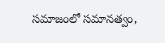సమాజంలో సమానత్వం,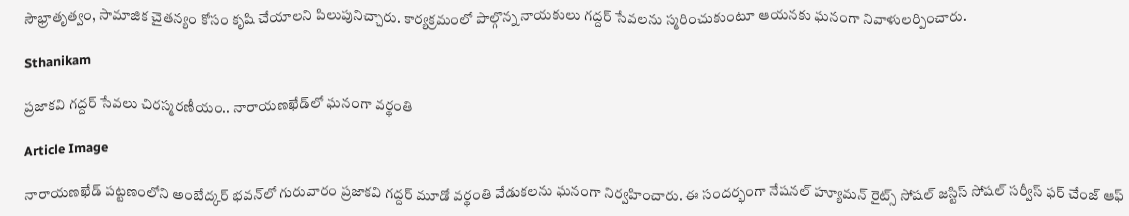సౌభ్రాతృత్వం, సామాజిక చైతన్యం కోసం కృషి చేయాలని పిలుపునిచ్చారు. కార్యక్రమంలో పాల్గొన్న నాయకులు గద్దర్ సేవలను స్మరించుకుంటూ ఆయనకు ఘనంగా నివాళులర్పించారు.

Sthanikam

ప్రజాకవి గద్దర్ సేవలు చిరస్మరణీయం.. నారాయణఖేడ్‌లో ఘనంగా వర్థంతి

Article Image

నారాయణఖేడ్ పట్టణంలోని అంబేద్కర్ భవన్‌లో గురువారం ప్రజాకవి గద్దర్ మూడో వర్థంతి వేడుకలను ఘనంగా నిర్వహించారు. ఈ సందర్భంగా నేషనల్ హ్యూమన్ రైట్స్ సోషల్ జస్టిస్ సోషల్ సర్వీస్ ఫర్ చేంజ్ ఆఫ్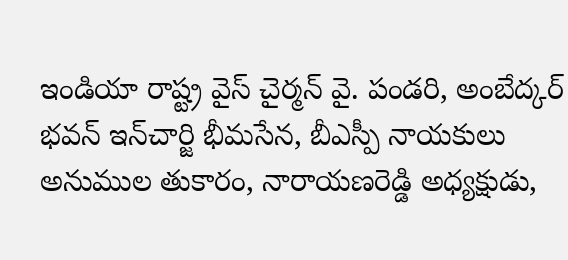ఇండియా రాష్ట్ర వైస్ చైర్మన్ వై. పండరి, అంబేద్కర్ భవన్ ఇన్‌చార్జి భీమసేన, బీఎస్పీ నాయకులు అనుముల తుకారం, నారాయణరెడ్డి అధ్యక్షుడు,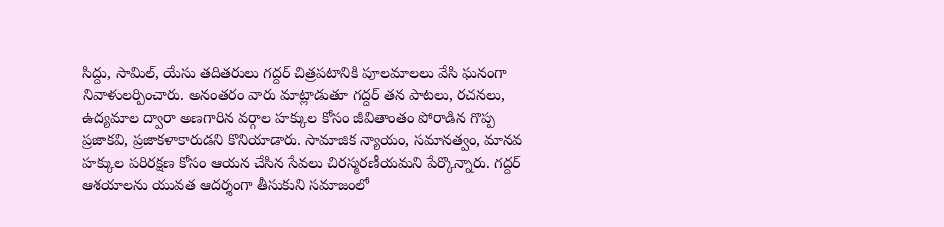సిద్దు, సామిల్, యేసు తదితరులు గద్దర్ చిత్రపటానికి పూలమాలలు వేసి ఘనంగా నివాళులర్పించారు. అనంతరం వారు మాట్లాడుతూ గద్దర్ తన పాటలు, రచనలు, ఉద్యమాల ద్వారా అణగారిన వర్గాల హక్కుల కోసం జీవితాంతం పోరాడిన గొప్ప ప్రజాకవి, ప్రజాకళాకారుడని కొనియాడారు. సామాజిక న్యాయం, సమానత్వం, మానవ హక్కుల పరిరక్షణ కోసం ఆయన చేసిన సేవలు చిరస్మరణీయమని పేర్కొన్నారు. గద్దర్ ఆశయాలను యువత ఆదర్శంగా తీసుకుని సమాజంలో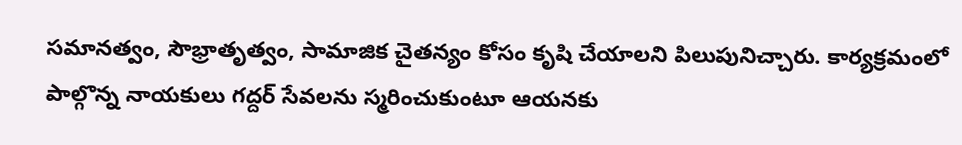సమానత్వం, సౌభ్రాతృత్వం, సామాజిక చైతన్యం కోసం కృషి చేయాలని పిలుపునిచ్చారు. కార్యక్రమంలో పాల్గొన్న నాయకులు గద్దర్ సేవలను స్మరించుకుంటూ ఆయనకు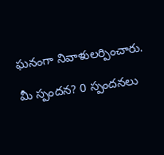ఘనంగా నివాళులర్పించారు.

మీ స్పందన? 0 స్పందనలు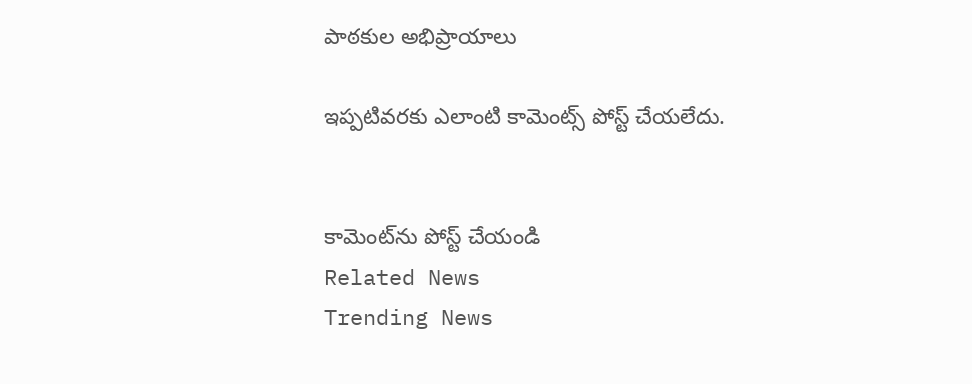పాఠకుల అభిప్రాయాలు

ఇప్పటివరకు ఎలాంటి కామెంట్స్ పోస్ట్ చేయలేదు.


కామెంట్‌ను పోస్ట్ చేయండి
Related News
Trending News